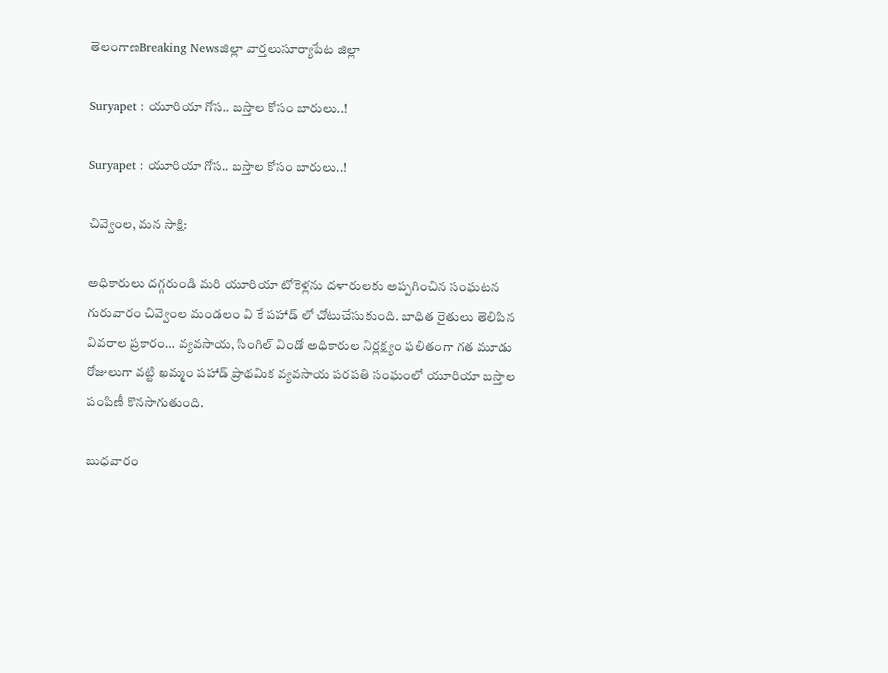తెలంగాణBreaking Newsజిల్లా వార్తలుసూర్యాపేట జిల్లా

Suryapet : యూరియా గోస.. బస్తాల కోసం బారులు..!

Suryapet : యూరియా గోస.. బస్తాల కోసం బారులు..!

చివ్వెంల, మన సాక్షి:

అధికారులు దగ్గరుండి మరి యూరియా టోకెళ్లను దళారులకు అప్పగించిన సంఘటన గురువారం చివ్వెంల మండలం వి కే పహాడ్ లో చోటుచేసుకుంది. బాధిత రైతులు తెలిపిన వివరాల ప్రకారం… వ్యవసాయ, సింగిల్ విండో అధికారుల నిర్లక్ష్యం ఫలితంగా గత మూడు రోజులుగా వట్టి ఖమ్మం పహాడ్ ప్రాథమిక వ్యవసాయ పరపతి సంఘంలో యూరియా బస్తాల పంపిణీ కొనసాగుతుంది.

బుధవారం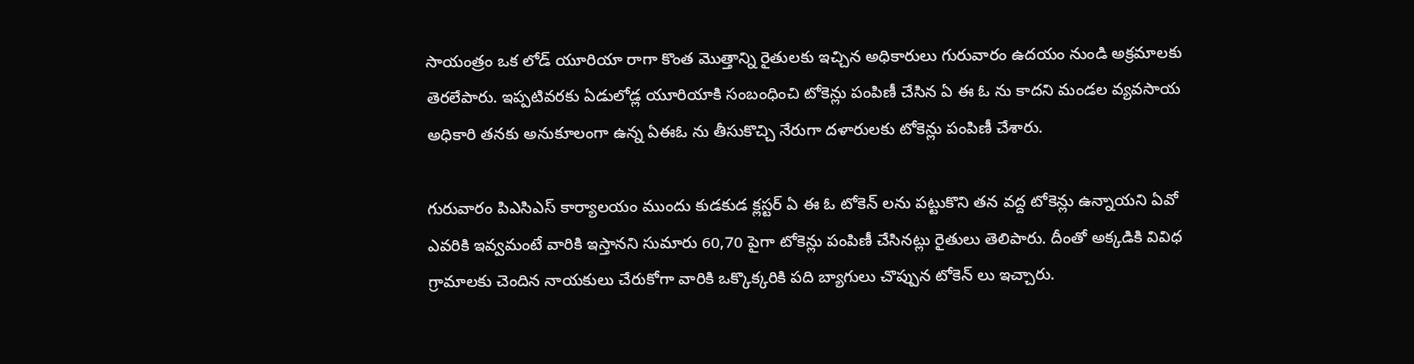సాయంత్రం ఒక లోడ్ యూరియా రాగా కొంత మొత్తాన్ని రైతులకు ఇచ్చిన అధికారులు గురువారం ఉదయం నుండి అక్రమాలకు తెరలేపారు. ఇప్పటివరకు ఏడులోడ్ల యూరియాకి సంబంధించి టోకెన్లు పంపిణీ చేసిన ఏ ఈ ఓ ను కాదని మండల వ్యవసాయ అధికారి తనకు అనుకూలంగా ఉన్న ఏఈఓ ను తీసుకొచ్చి నేరుగా దళారులకు టోకెన్లు పంపిణీ చేశారు.

గురువారం పిఎసిఎస్ కార్యాలయం ముందు కుడకుడ క్లస్టర్ ఏ ఈ ఓ టోకెన్ లను పట్టుకొని తన వద్ద టోకెన్లు ఉన్నాయని ఏవో ఎవరికి ఇవ్వమంటే వారికి ఇస్తానని సుమారు 60,70 పైగా టోకెన్లు పంపిణీ చేసినట్లు రైతులు తెలిపారు. దీంతో అక్కడికి వివిధ గ్రామాలకు చెందిన నాయకులు చేరుకోగా వారికి ఒక్కొక్కరికి పది బ్యాగులు చొప్పున టోకెన్ లు ఇచ్చారు.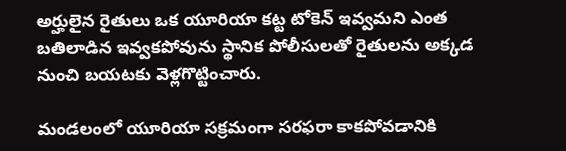అర్హులైన రైతులు ఒక యూరియా కట్ట టోకెన్ ఇవ్వమని ఎంత బతిలాడిన ఇవ్వకపోవును స్థానిక పోలీసులతో రైతులను అక్కడ నుంచి బయటకు వెళ్లగొట్టించారు.

మండలంలో యూరియా సక్రమంగా సరఫరా కాకపోవడానికి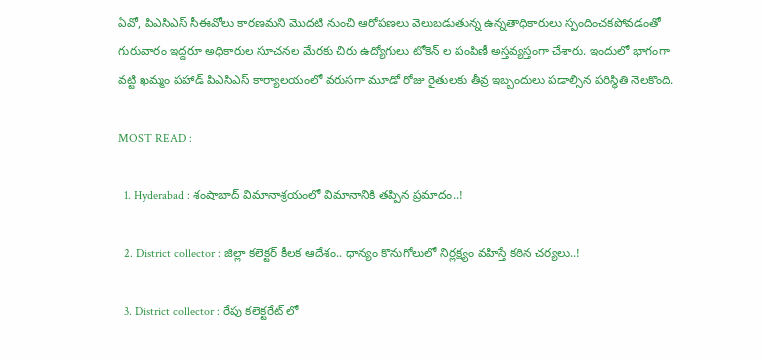ఏవో, పిఎసిఎస్ సీఈవోలు కారణమని మొదటి నుంచి ఆరోపణలు వెలుబడుతున్న ఉన్నతాధికారులు స్పందించకపోవడంతో గురువారం ఇద్దరూ అధికారుల సూచనల మేరకు చిరు ఉద్యోగులు టోకెన్ ల పంపిణీ అస్తవ్యస్తంగా చేశారు. ఇందులో భాగంగా వట్టి ఖమ్మం పహాడ్ పిఎసిఎస్ కార్యాలయంలో వరుసగా మూడో రోజు రైతులకు తీవ్ర ఇబ్బందులు పడాల్సిన పరిస్థితి నెలకొంది.

MOST READ :

  1. Hyderabad : శంషాబాద్ విమానాశ్రయంలో విమానానికి తప్పిన ప్రమాదం..!

  2. District collector : జిల్లా కలెక్టర్ కీలక ఆదేశం.. ధాన్యం కొనుగోలులో నిర్లక్ష్యం వహిస్తే కఠిన చర్యలు..!

  3. District collector : రేపు కలెక్టరేట్ లో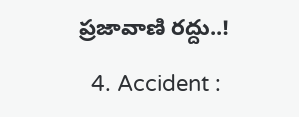ప్రజావాణి రద్దు..!

  4. Accident :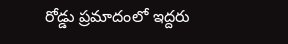రోడ్డు ప్రమాదంలో ఇద్దరు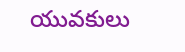యువకులు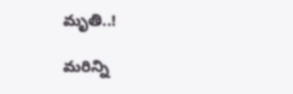మృతి..!

మరిన్ని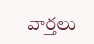వార్తలు